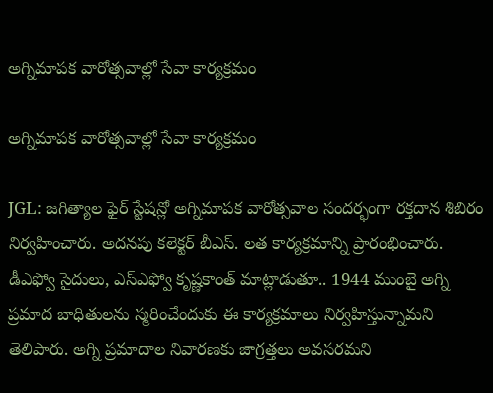అగ్నిమాపక వారోత్సవాల్లో సేవా కార్యక్రమం

అగ్నిమాపక వారోత్సవాల్లో సేవా కార్యక్రమం

JGL: జగిత్యాల ఫైర్ స్టేషన్లో అగ్నిమాపక వారోత్సవాల సందర్భంగా రక్తదాన శిబిరం నిర్వహించారు. అదనపు కలెక్టర్ బీఎస్. లత కార్యక్రమాన్ని ప్రారంభించారు. డీఎఫ్వో సైదులు, ఎస్ఎఫ్వో కృష్ణకాంత్ మాట్లాడుతూ.. 1944 ముంబై అగ్ని ప్రమాద బాధితులను స్మరించేందుకు ఈ కార్యక్రమాలు నిర్వహిస్తున్నామని తెలిపారు. అగ్ని ప్రమాదాల నివారణకు జాగ్రత్తలు అవసరమని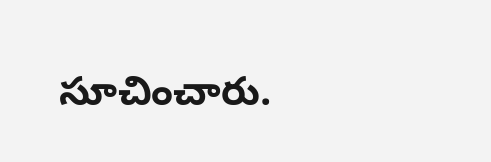సూచించారు.